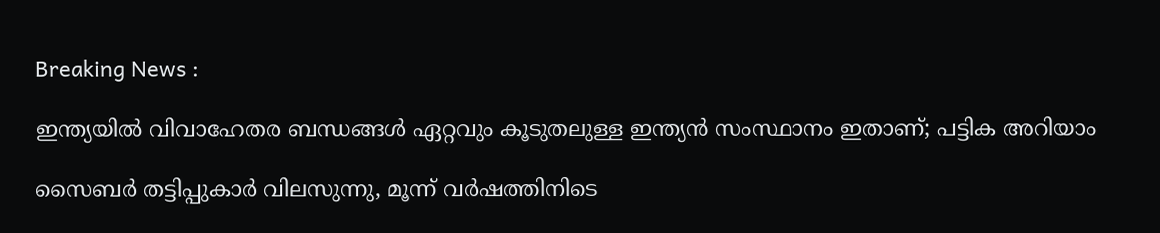Breaking News :

ഇന്ത്യയില്‍ വിവാഹേതര ബന്ധങ്ങള്‍ ഏറ്റവും കൂടുതലുള്ള ഇന്ത്യന്‍ സംസ്ഥാനം ഇതാണ്; പട്ടിക അറിയാം

സൈബര്‍ തട്ടിപ്പുകാര്‍ വിലസുന്നു, മൂന്ന് വര്‍ഷത്തിനിടെ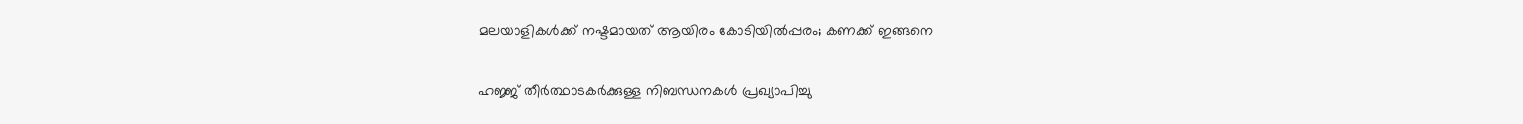മലയാളികള്‍ക്ക് നഷ്ടമായത് ആയിരം കോടിയില്‍പ്പരം; കണക്ക് ഇങ്ങനെ

ഹജ്ജ് തീർത്ഥാടകർക്കുള്ള നിബന്ധനകൾ പ്രഖ്യാപിച്ചു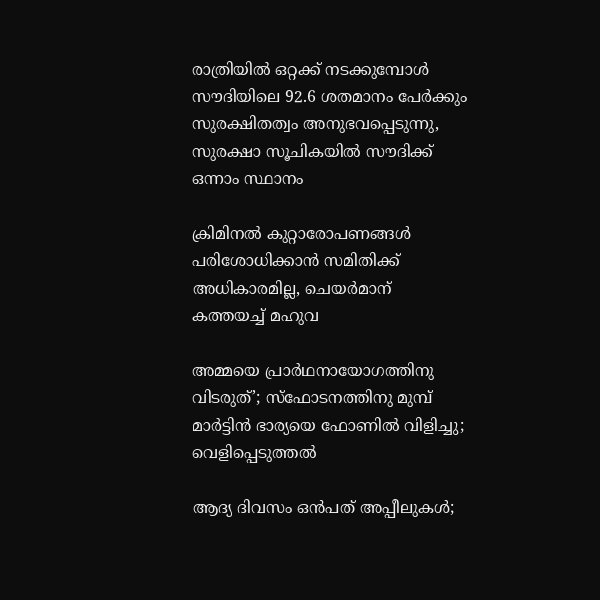രാത്രിയിൽ ഒറ്റക്ക് നടക്കുമ്പോൾ സൗദിയിലെ 92.6 ശതമാനം പേർക്കും സുരക്ഷിതത്വം അനുഭവപ്പെടുന്നു, സുരക്ഷാ സൂചികയിൽ സൗദിക്ക് ഒന്നാം സ്ഥാനം

ക്രിമിനല്‍ കുറ്റാരോപണങ്ങള്‍ പരിശോധിക്കാന്‍ സമിതിക്ക്‌ അധികാരമില്ല, ചെയര്‍മാന്‌ കത്തയച്ച് മഹുവ

അമ്മയെ പ്രാര്‍ഥനായോഗത്തിനു വിടരുത്’; സ്‌ഫോടനത്തിനു മുമ്പ് മാര്‍ട്ടിന്‍ ഭാര്യയെ ഫോണില്‍ വിളിച്ചു; വെളിപ്പെടുത്തല്‍

ആദ്യ ദിവസം ഒൻപത് അപ്പീലുകൾ;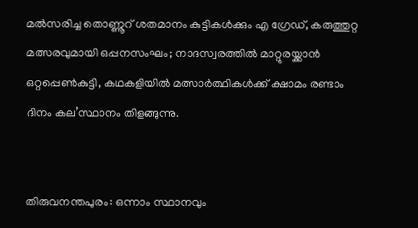മൽസരിച്ച തൊണ്ണൂറ് ശതമാനം കുട്ടികൾക്കും എ ഗ്രേഡ്, കരുത്തുറ്റ മത്സരവുമായി ഒപ്പനസംഘം; നാദസ്വരത്തില്‍ മാറ്റുരയ്ക്കാന്‍ ഒറ്റപ്പെണ്‍കുട്ടി, കഥകളിയില്‍ മത്സാര്‍ത്ഥികള്‍ക്ക് ക്ഷാമം രണ്ടാം ദിനം കല’സ്ഥാനം തിളങ്ങുന്നു.


തിരുവനന്തപുരം: ഒന്നാം സ്ഥാനവും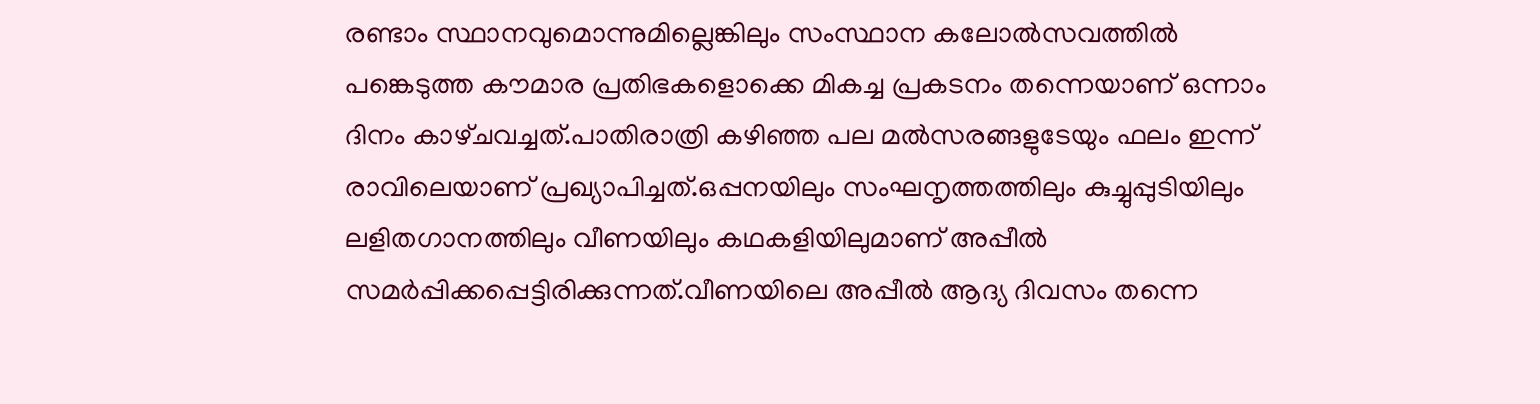രണ്ടാം സ്ഥാനവുമൊന്നുമില്ലെങ്കിലും സംസ്ഥാന കലോല്‍സവത്തില്‍ പങ്കെടുത്ത കൗമാര പ്രതിഭകളൊക്കെ മികച്ച പ്രകടനം തന്നെയാണ് ഒന്നാം ദിനം കാഴ്‌ചവച്ചത്.പാതിരാത്രി കഴിഞ്ഞ പല മല്‍സരങ്ങളുടേയും ഫലം ഇന്ന് രാവിലെയാണ് പ്രഖ്യാപിച്ചത്.ഒപ്പനയിലും സംഘനൃത്തത്തിലും കുച്ചുപ്പുടിയിലും ലളിതഗാനത്തിലും വീണയിലും കഥകളിയിലുമാണ് അപ്പീല്‍ സമര്‍പ്പിക്കപ്പെട്ടിരിക്കുന്നത്.വീണയിലെ അപ്പീല്‍ ആദ്യ ദിവസം തന്നെ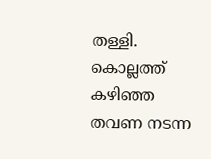തള്ളി. കൊല്ലത്ത് കഴിഞ്ഞ തവണ നടന്ന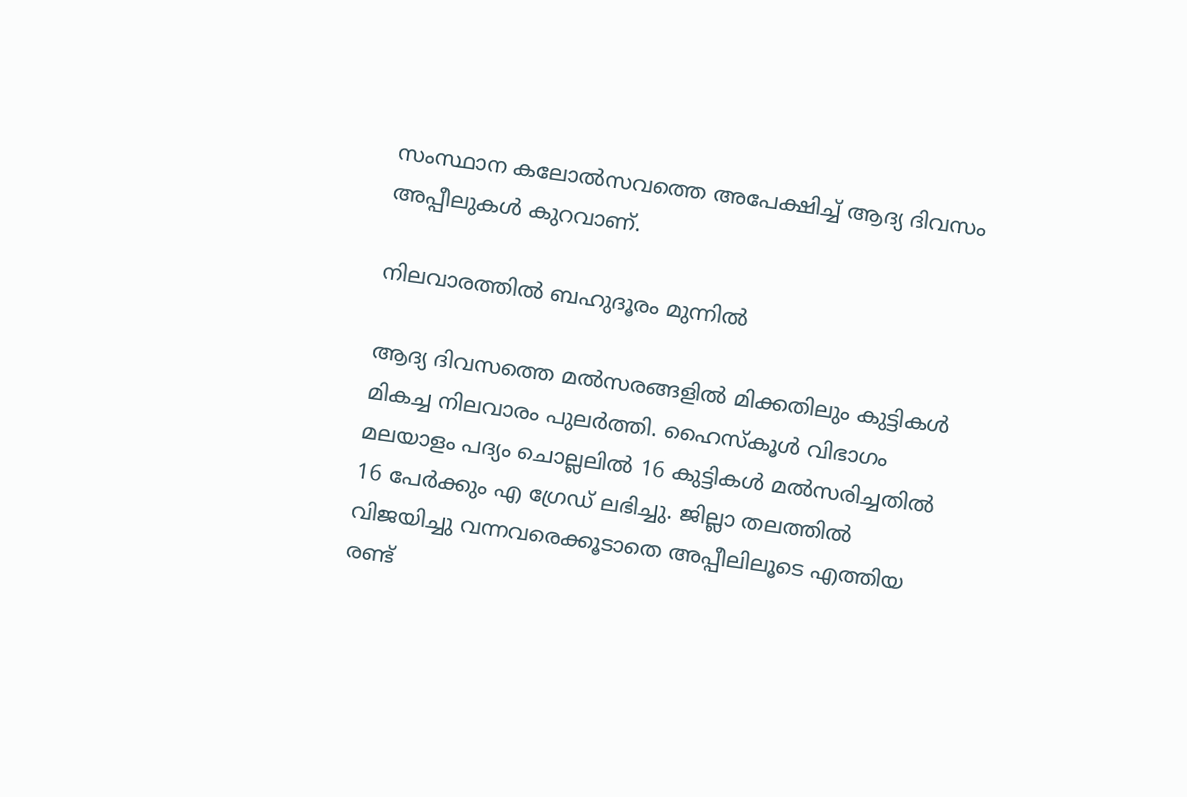സംസ്ഥാന കലോല്‍സവത്തെ അപേക്ഷിച്ച് ആദ്യ ദിവസം അപ്പീലുകള്‍ കുറവാണ്.

നിലവാരത്തില്‍ ബഹുദൂരം മുന്നില്‍

ആദ്യ ദിവസത്തെ മല്‍സരങ്ങളില്‍ മിക്കതിലും കുട്ടികള്‍ മികച്ച നിലവാരം പുലര്‍ത്തി. ഹൈസ്‌കൂള്‍ വിഭാഗം മലയാളം പദ്യം ചൊല്ലലില്‍ 16 കുട്ടികള്‍ മല്‍സരിച്ചതില്‍ 16 പേര്‍ക്കും എ ഗ്രേഡ് ലഭിച്ചു. ജില്ലാ തലത്തില്‍ വിജയിച്ചു വന്നവരെക്കൂടാതെ അപ്പീലിലൂടെ എത്തിയ രണ്ട്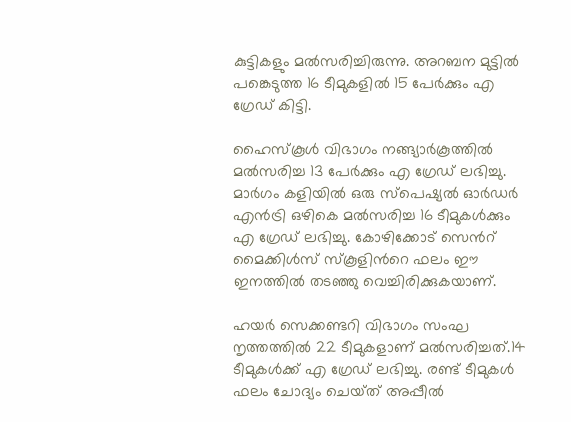കുട്ടികളും മല്‍സരിച്ചിരുന്നു. അറബന മുട്ടില്‍ പങ്കെടുത്ത 16 ടീമുകളില്‍ 15 പേര്‍ക്കും എ ഗ്രേഡ് കിട്ടി.

ഹൈസ്‌കൂള്‍ വിഭാഗം നങ്ങ്യാര്‍കൂത്തില്‍ മല്‍സരിച്ച 13 പേര്‍ക്കും എ ഗ്രേഡ് ലഭിച്ചു. മാര്‍ഗം കളിയില്‍ ഒരു സ്പെഷ്യല്‍ ഓര്‍ഡര്‍ എന്‍ട്രി ഒഴികെ മല്‍സരിച്ച 16 ടീമുകള്‍ക്കും എ ഗ്രേഡ് ലഭിച്ചു. കോഴിക്കോട് സെന്‍റ് മൈക്കിള്‍സ് സ്‌കൂളിന്‍റെ ഫലം ഈ ഇനത്തില്‍ തടഞ്ഞു വെച്ചിരിക്കുകയാണ്.

ഹയര്‍ സെക്കണ്ടറി വിഭാഗം സംഘ നൃത്തത്തില്‍ 22 ടീമുകളാണ് മല്‍സരിച്ചത്.14 ടീമുകള്‍ക്ക് എ ഗ്രേഡ് ലഭിച്ചു. രണ്ട് ടീമുകള്‍ ഫലം ചോദ്യം ചെയ്‌ത് അപ്പീല്‍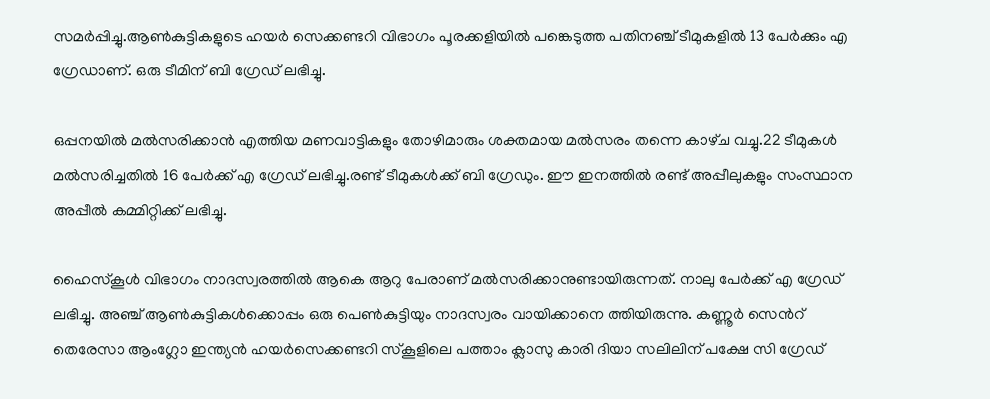സമര്‍പ്പിച്ചു.ആണ്‍കുട്ടികളുടെ ഹയര്‍ സെക്കണ്ടറി വിഭാഗം പൂരക്കളിയില്‍ പങ്കെടുത്ത പതിനഞ്ച് ടീമുകളില്‍ 13 പേര്‍ക്കും എ ഗ്രേഡാണ്. ഒരു ടീമിന് ബി ഗ്രേഡ് ലഭിച്ചു.

ഒപ്പനയില്‍ മല്‍സരിക്കാന്‍ എത്തിയ മണവാട്ടികളും തോഴിമാരും ശക്തമായ മല്‍സരം തന്നെ കാഴ്‌ച വച്ചു.22 ടീമുകള്‍ മല്‍സരിച്ചതില്‍ 16 പേര്‍ക്ക് എ ഗ്രേഡ് ലഭിച്ചു.രണ്ട് ടീമുകള്‍ക്ക് ബി ഗ്രേഡും. ഈ ഇനത്തില്‍ രണ്ട് അപ്പീലുകളും സംസ്ഥാന അപ്പീല്‍ കമ്മിറ്റിക്ക് ലഭിച്ചു.

ഹൈസ്‌കൂള്‍ വിഭാഗം നാദസ്വരത്തില്‍ ആകെ ആറു പേരാണ് മല്‍സരിക്കാനുണ്ടായിരുന്നത്. നാലു പേര്‍ക്ക് എ ഗ്രേഡ് ലഭിച്ചു. അഞ്ച് ആണ്‍കുട്ടികള്‍ക്കൊപ്പം ഒരു പെണ്‍കുട്ടിയും നാദസ്വരം വായിക്കാനെ ത്തിയിരുന്നു. കണ്ണൂര്‍ സെന്‍റ് തെരേസാ ആംഗ്ലോ ഇന്ത്യന്‍ ഹയര്‍സെക്കണ്ടറി സ്‌കൂളിലെ പത്താം ക്ലാസു കാരി ദിയാ സലിലിന് പക്ഷേ സി ഗ്രേഡ്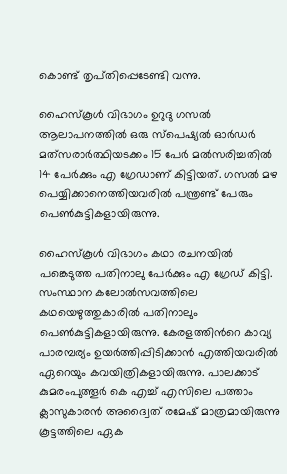കൊണ്ട് തൃപ്‌തിപ്പെടേണ്ടി വന്നു.

ഹൈസ്‌കൂള്‍ വിഭാഗം ഉറുദു ഗസല്‍ ആലാപനത്തില്‍ ഒരു സ്പെഷ്യല്‍ ഓര്‍ഡര്‍ മത്‌സരാര്‍ത്ഥിയടക്കം 15 പേര്‍ മല്‍സരിച്ചതില്‍ 14 പേര്‍ക്കും എ ഗ്രേഡാണ് കിട്ടിയത്. ഗസല്‍ മഴ പെയ്യിക്കാനെത്തിയവരില്‍ പന്ത്രണ്ട് പേരും പെണ്‍കുട്ടികളായിരുന്നു.

ഹൈസ്‌കൂള്‍ വിഭാഗം കഥാ രചനയില്‍ പങ്കെടുത്ത പതിനാലു പേര്‍ക്കും എ ഗ്രേഡ് കിട്ടി. സംസ്ഥാന കലോല്‍സവത്തിലെ കഥയെഴുത്തുകാരില്‍ പതിനാലും പെണ്‍കുട്ടികളായിരുന്നു. കേരളത്തിന്‍റെ കാവ്യ പാരമ്പര്യം ഉയര്‍ത്തിപ്പിടിക്കാന്‍ എത്തിയവരില്‍ ഏറെയും കവയിത്രികളായിരുന്നു. പാലക്കാട് കുമരംപുത്തൂര്‍ കെ എച്ച് എസിലെ പത്താം ക്ലാസുകാരന്‍ അദ്വൈത് രമേഷ് മാത്രമായിരുന്നു കൂട്ടത്തിലെ ഏക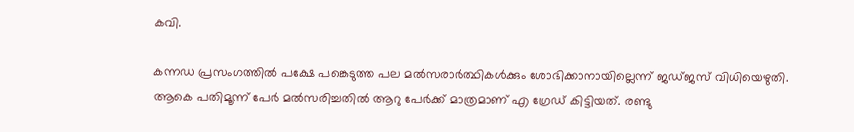കവി.

കന്നഡ പ്രസംഗത്തില്‍ പക്ഷേ പങ്കെടുത്ത പല മല്‍സരാര്‍ത്ഥികള്‍ക്കും ശോഭിക്കാനായില്ലെന്ന് ജഡ്‌ജസ് വിധിയെഴുതി. ആകെ പതിമൂന്ന് പേര്‍ മല്‍സരിച്ചതില്‍ ആറു പേര്‍ക്ക് മാത്രമാണ് എ ഗ്രേഡ് കിട്ടിയത്. രണ്ടു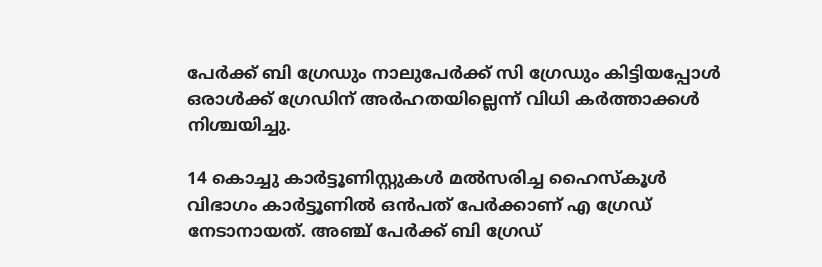പേര്‍ക്ക് ബി ഗ്രേഡും നാലുപേര്‍ക്ക് സി ഗ്രേഡും കിട്ടിയപ്പോള്‍ ഒരാള്‍ക്ക് ഗ്രേഡിന് അര്‍ഹതയില്ലെന്ന് വിധി കര്‍ത്താക്കള്‍ നിശ്ചയിച്ചു.

14 കൊച്ചു കാര്‍ട്ടൂണിസ്റ്റുകള്‍ മല്‍സരിച്ച ഹൈസ്‌കൂള്‍ വിഭാഗം കാര്‍ട്ടൂണില്‍ ഒന്‍പത് പേര്‍ക്കാണ് എ ഗ്രേഡ് നേടാനായത്. അഞ്ച് പേര്‍ക്ക് ബി ഗ്രേഡ്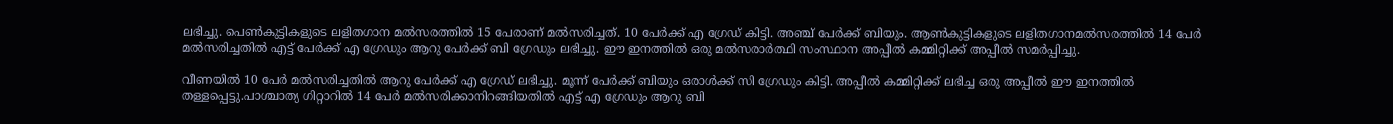ലഭിച്ചു. പെണ്‍കുട്ടികളുടെ ലളിതഗാന മല്‍സരത്തില്‍ 15 പേരാണ് മല്‍സരിച്ചത്. 10 പേര്‍ക്ക് എ ഗ്രേഡ് കിട്ടി. അഞ്ച് പേര്‍ക്ക് ബിയും. ആണ്‍കുട്ടികളുടെ ലളിതഗാനമല്‍സരത്തില്‍ 14 പേര്‍ മല്‍സരിച്ചതില്‍ എട്ട് പേര്‍ക്ക് എ ഗ്രേഡും ആറു പേര്‍ക്ക് ബി ഗ്രേഡും ലഭിച്ചു. ഈ ഇനത്തില്‍ ഒരു മല്‍സരാര്‍ത്ഥി സംസ്ഥാന അപ്പീല്‍ കമ്മിറ്റിക്ക് അപ്പീല്‍ സമര്‍പ്പിച്ചു.

വീണയില്‍ 10 പേര്‍ മല്‍സരിച്ചതില്‍ ആറു പേര്‍ക്ക് എ ഗ്രേഡ് ലഭിച്ചു. മൂന്ന് പേര്‍ക്ക് ബിയും ഒരാള്‍ക്ക് സി ഗ്രേഡും കിട്ടി. അപ്പീല്‍ കമ്മിറ്റിക്ക് ലഭിച്ച ഒരു അപ്പീല്‍ ഈ ഇനത്തില്‍ തള്ളപ്പെട്ടു.പാശ്ചാത്യ ഗിറ്റാറില്‍ 14 പേര്‍ മല്‍സരിക്കാനിറങ്ങിയതില്‍ എട്ട് എ ഗ്രേഡും ആറു ബി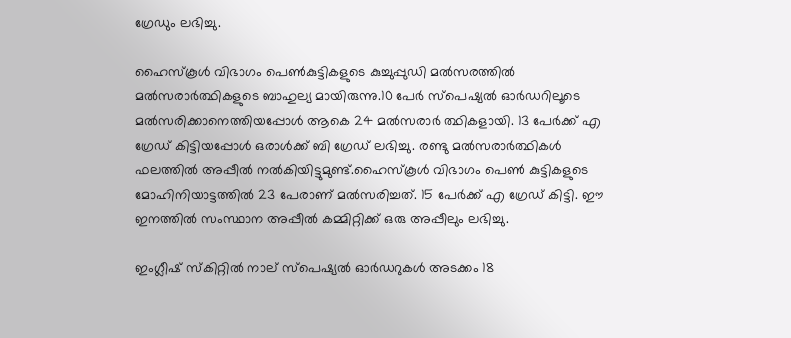ഗ്രേഡും ലഭിച്ചു.

ഹൈസ്‌കൂള്‍ വിഭാഗം പെണ്‍കുട്ടികളുടെ കുച്ചുപ്പുഡി മല്‍സരത്തില്‍ മല്‍സരാര്‍ത്ഥികളുടെ ബാഹുല്യ മായിരുന്നു.10 പേര്‍ സ്പെഷ്യല്‍ ഓര്‍ഡറിലൂടെ മല്‍സരിക്കാനെത്തിയപ്പോള്‍ ആകെ 24 മല്‍സരാര്‍ ത്ഥികളായി. 13 പേര്‍ക്ക് എ ഗ്രേഡ് കിട്ടിയപ്പോള്‍ ഒരാള്‍ക്ക് ബി ഗ്രേഡ് ലഭിച്ചു. രണ്ടു മല്‍സരാര്‍ത്ഥികള്‍ ഫലത്തില്‍ അപ്പീല്‍ നല്‍കിയിട്ടുമുണ്ട്.ഹൈസ്‌കൂള്‍ വിഭാഗം പെണ്‍ കുട്ടികളുടെ മോഹിനിയാട്ടത്തില്‍ 23 പേരാണ് മല്‍സരിച്ചത്. 15 പേര്‍ക്ക് എ ഗ്രേഡ് കിട്ടി. ഈ ഇനത്തില്‍ സംസ്ഥാന അപ്പീല്‍ കമ്മിറ്റിക്ക് ഒരു അപ്പീലും ലഭിച്ചു.

ഇംഗ്ലീഷ് സ്‌കിറ്റില്‍ നാല് സ്പെഷ്യല്‍ ഓര്‍ഡറുകള്‍ അടക്കം 18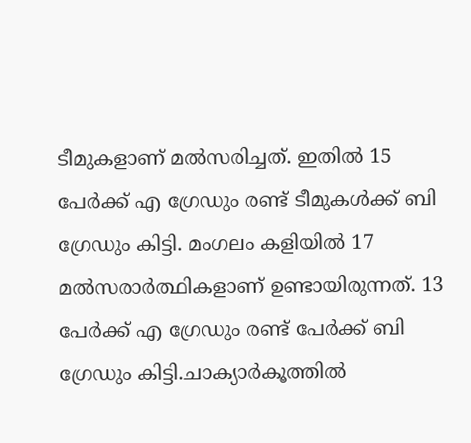ടീമുകളാണ് മല്‍സരിച്ചത്. ഇതില്‍ 15 പേര്‍ക്ക് എ ഗ്രേഡും രണ്ട് ടീമുകള്‍ക്ക് ബി ഗ്രേഡും കിട്ടി. മംഗലം കളിയില്‍ 17 മല്‍സരാര്‍ത്ഥികളാണ് ഉണ്ടായിരുന്നത്. 13 പേര്‍ക്ക് എ ഗ്രേഡും രണ്ട് പേര്‍ക്ക് ബി ഗ്രേഡും കിട്ടി.ചാക്യാര്‍കൂത്തില്‍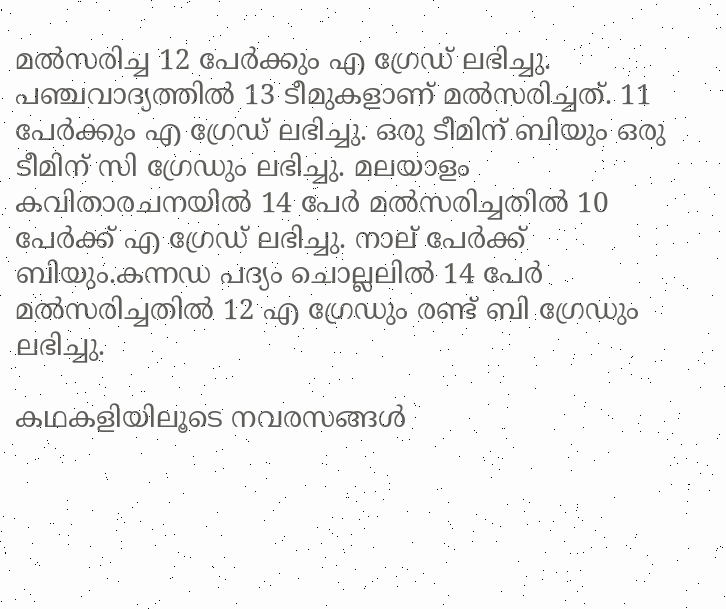മല്‍സരിച്ച 12 പേര്‍ക്കും എ ഗ്രേഡ് ലഭിച്ചു. പഞ്ചവാദ്യത്തില്‍ 13 ടീമുകളാണ് മല്‍സരിച്ചത്. 11 പേര്‍ക്കും എ ഗ്രേഡ് ലഭിച്ചു. ഒരു ടീമിന് ബിയും ഒരു ടീമിന് സി ഗ്രേഡും ലഭിച്ചു. മലയാളം കവിതാരചനയില്‍ 14 പേര്‍ മല്‍സരിച്ചതില്‍ 10 പേര്‍ക്ക് എ ഗ്രേഡ് ലഭിച്ചു. നാല് പേര്‍ക്ക് ബിയും.കന്നഡ പദ്യം ചൊല്ലലില്‍ 14 പേര്‍ മല്‍സരിച്ചതില്‍ 12 എ ഗ്രേഡും രണ്ട് ബി ഗ്രേഡും ലഭിച്ചു.

കഥകളിയിലൂടെ നവരസങ്ങള്‍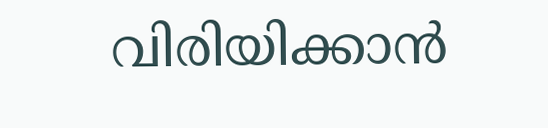വിരിയിക്കാന്‍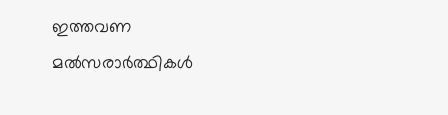ഇത്തവണ മല്‍സരാര്‍ത്ഥികള്‍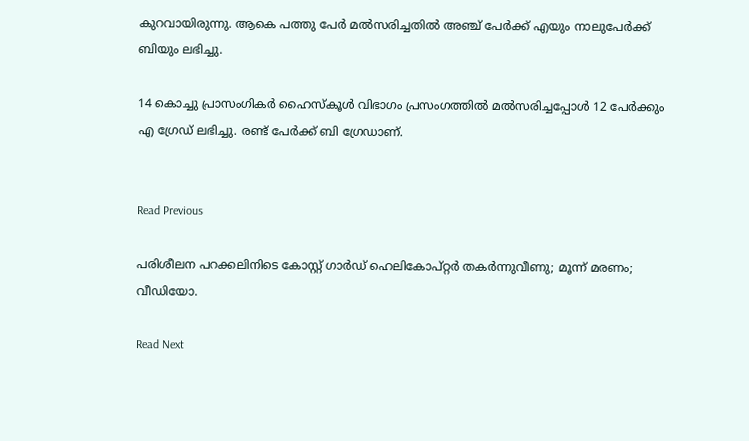കുറവായിരുന്നു. ആകെ പത്തു പേര്‍ മല്‍സരിച്ചതില്‍ അഞ്ച് പേര്‍ക്ക് എയും നാലുപേര്‍ക്ക് ബിയും ലഭിച്ചു.

14 കൊച്ചു പ്രാസംഗികര്‍ ഹൈസ്‌കൂള്‍ വിഭാഗം പ്രസംഗത്തില്‍ മല്‍സരിച്ചപ്പോള്‍ 12 പേര്‍ക്കും എ ഗ്രേഡ് ലഭിച്ചു. രണ്ട് പേര്‍ക്ക് ബി ഗ്രേഡാണ്.


Read Previous

പരിശീലന പറക്കലിനിടെ കോസ്റ്റ് ഗാർഡ് ഹെലികോപ്റ്റർ തകർന്നുവീണു; മൂന്ന് മരണം; വീഡിയോ.

Read Next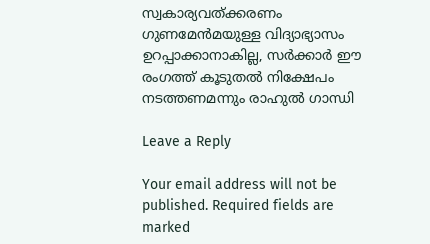സ്വകാര്യവത്ക്കരണം ഗുണമേൻമയുള്ള വിദ്യാഭ്യാസം ഉറപ്പാക്കാനാകില്ല, സർക്കാർ ഈ രംഗത്ത് കൂടുതൽ നിക്ഷേപം നടത്തണമന്നും രാഹുൽ ഗാന്ധി

Leave a Reply

Your email address will not be published. Required fields are marked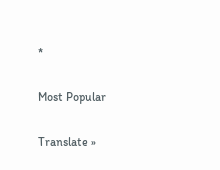*

Most Popular

Translate »